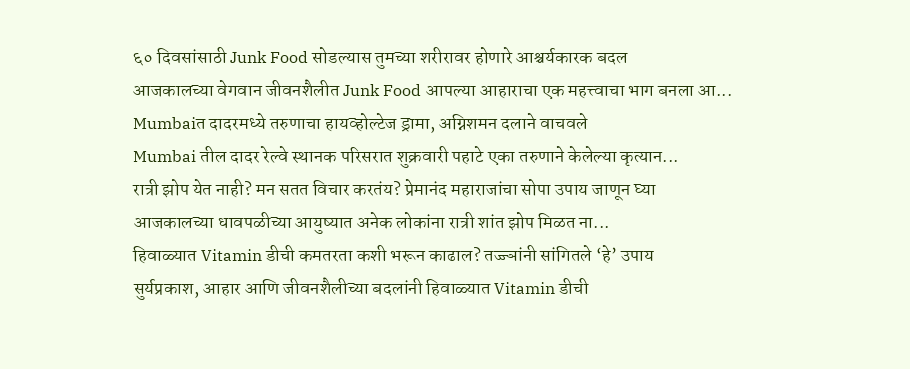६० दिवसांसाठी Junk Food सोडल्यास तुमच्या शरीरावर होणारे आश्चर्यकारक बदल
आजकालच्या वेगवान जीवनशैलीत Junk Food आपल्या आहाराचा एक महत्त्वाचा भाग बनला आ...
Mumbaiत दादरमध्ये तरुणाचा हायव्होल्टेज ड्रामा, अग्निशमन दलाने वाचवले
Mumbai तील दादर रेल्वे स्थानक परिसरात शुक्रवारी पहाटे एका तरुणाने केलेल्या कृत्यान...
रात्री झोप येत नाही? मन सतत विचार करतंय? प्रेमानंद महाराजांचा सोपा उपाय जाणून घ्या
आजकालच्या धावपळीच्या आयुष्यात अनेक लोकांना रात्री शांत झोप मिळत ना...
हिवाळ्यात Vitamin डीची कमतरता कशी भरून काढाल? तज्ज्ञांनी सांगितले ‘हे’ उपाय
सुर्यप्रकाश, आहार आणि जीवनशैलीच्या बदलांनी हिवाळ्यात Vitamin डीची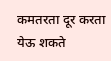कमतरता दूर करता येऊ शकते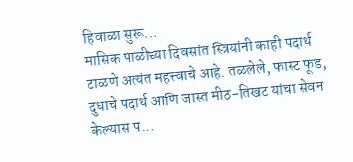हिवाळा सुरू...
मासिक पाळीच्या दिवसांत स्त्रियांनी काही पदार्थ टाळणे अत्यंत महत्त्वाचे आहे. तळलेले, फास्ट फूड, दुधाचे पदार्थ आणि जास्त मीठ-तिखट यांचा सेवन केल्यास प...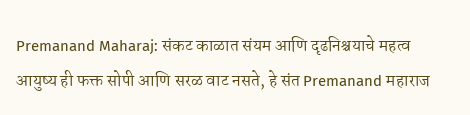Premanand Maharaj: संकट काळात संयम आणि दृढनिश्चयाचे महत्व
आयुष्य ही फक्त सोपी आणि सरळ वाट नसते, हे संत Premanand महाराज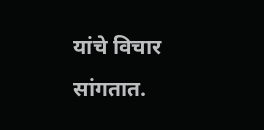यांचे विचार सांगतात.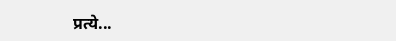प्रत्ये...